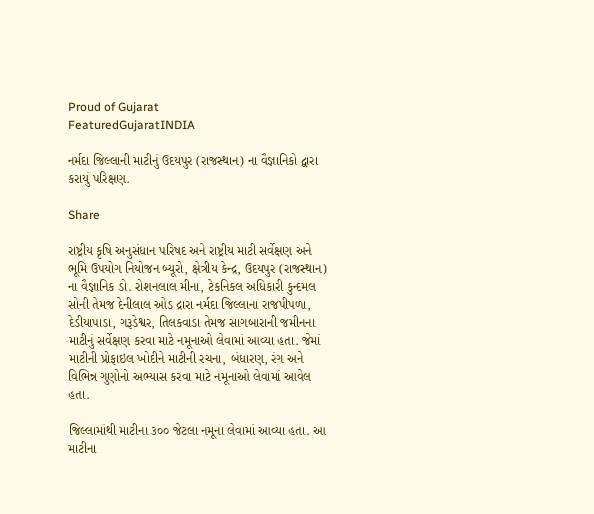Proud of Gujarat
FeaturedGujaratINDIA

નર્મદા જિલ્લાની માટીનું ઉદયપુર (રાજસ્થાન) ના વૈજ્ઞાનિકો દ્વારા કરાયું પરિક્ષણ.

Share

રાષ્ટ્રીય કૃષિ અનુસંધાન પરિષદ અને રાષ્ટ્રીય માટી સર્વેક્ષણ અને ભૂમિ ઉપયોગ નિયોજન બ્યૂરો, ક્ષેત્રીય કેન્દ્ર, ઉદયપુર (રાજસ્થાન) ના વૈજ્ઞાનિક ડો. રોશનલાલ મીના, ટેકનિકલ અધિકારી કુન્દમલ સોની તેમજ દેનીલાલ ઓડ દ્રારા નર્મદા જિલ્લાના રાજપીપળા, દેડીયાપાડા, ગરૂડેશ્વર, તિલકવાડા તેમજ સાગબારાની જમીનના માટીનું સર્વેક્ષણ કરવા માટે નમૂનાઓ લેવામાં આવ્યા હતા. જેમાં માટીની પ્રોફાઇલ ખોદીને માટીની રચના, બંધારણ, રંગ અને વિભિન્ન ગુણોનો અભ્યાસ કરવા માટે નમૂનાઓ લેવામાં આવેલ હતા.

જિલ્લામાંથી માટીના ૩૦૦ જેટલા નમૂના લેવામાં આવ્યા હતા. આ માટીના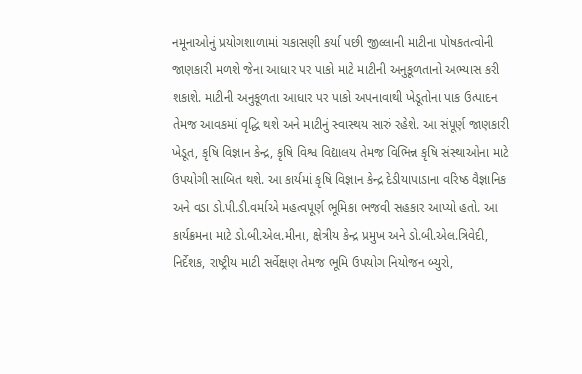નમૂનાઓનું પ્રયોગશાળામાં ચકાસણી કર્યા પછી જીલ્લાની માટીના પોષકતત્વોની જાણકારી મળશે જેના આધાર પર પાકો માટે માટીની અનુકૂળતાનો અભ્યાસ કરી શકાશે. માટીની અનુકૂળતા આધાર પર પાકો અપનાવાથી ખેડૂતોના પાક ઉત્પાદન તેમજ આવકમાં વૃદ્ધિ થશે અને માટીનું સ્વાસ્થય સારું રહેશે. આ સંપૂર્ણ જાણકારી ખેડૂત, કૃષિ વિજ્ઞાન કેન્દ્ર, કૃષિ વિશ્વ વિદ્યાલય તેમજ વિભિન્ન કૃષિ સંસ્થાઓના માટે ઉપયોગી સાબિત થશે. આ કાર્યમાં કૃષિ વિજ્ઞાન કેન્દ્ર દેડીયાપાડાના વરિષ્ઠ વૈજ્ઞાનિક અને વડા ડો.પી.ડી.વર્માએ મહત્વપૂર્ણ ભૂમિકા ભજવી સહકાર આપ્યો હતો. આ કાર્યક્રમના માટે ડો.બી.એલ.મીના, ક્ષેત્રીય કેન્દ્ર પ્રમુખ અને ડો.બી.એલ.ત્રિવેદી, નિર્દેશક, રાષ્ટ્રીય માટી સર્વેક્ષણ તેમજ ભૂમિ ઉપયોગ નિયોજન બ્યુરો,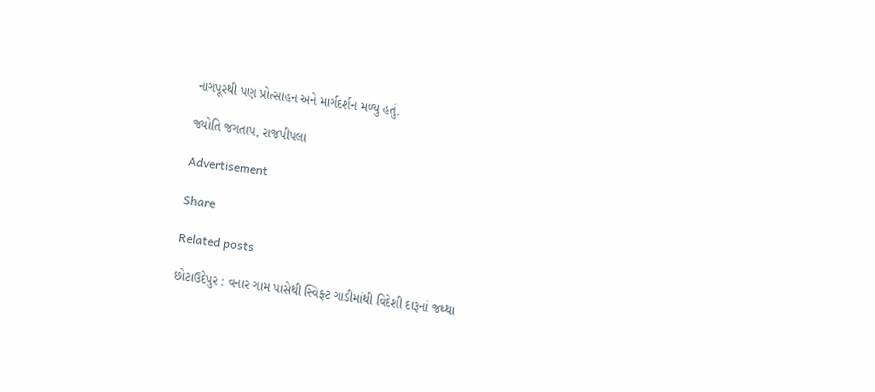નાગપૂરથી પણ પ્રોત્સાહન અને માર્ગદર્શન મળ્યુ હતું.

જ્યોતિ જગતાપ, રાજપીપલા

Advertisement

Share

Related posts

છોટાઉદેપુર : વનાર ગામ પાસેથી સ્વિફ્ટ ગાડીમાંથી વિદેશી દારૂનાં જથ્થા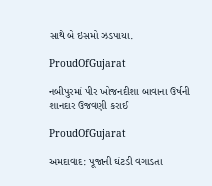સાથે બે ઇસમો ઝડપાયા.

ProudOfGujarat

નબીપુરમાં પીર ખોજનદીશા બાવાના ઉર્ષની શાનદાર ઉજવણી કરાઈ

ProudOfGujarat

અમદાવાદ: પૂજાની ઘંટડી વગાડતા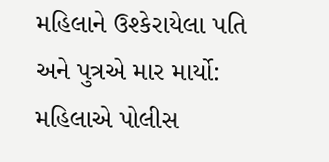મહિલાને ઉશ્કેરાયેલા પતિ અને પુત્રએ માર માર્યો: મહિલાએ પોલીસ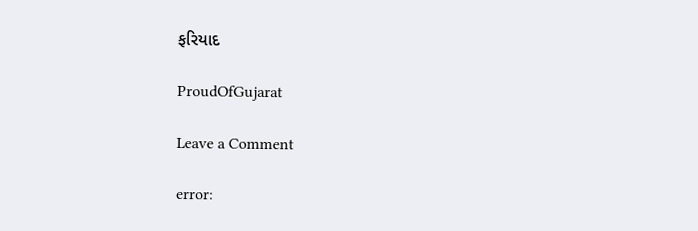ફરિયાદ

ProudOfGujarat

Leave a Comment

error: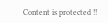Content is protected !!